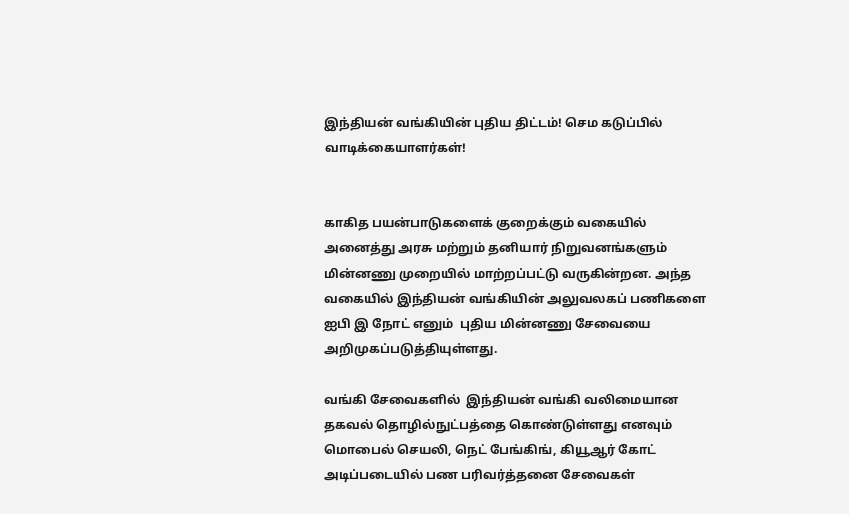இந்தியன் வங்கியின் புதிய திட்டம்! செம கடுப்பில் வாடிக்கையாளர்கள்!


காகித பயன்பாடுகளைக் குறைக்கும் வகையில் அனைத்து அரசு மற்றும் தனியார் நிறுவனங்களும் மின்னணு முறையில் மாற்றப்பட்டு வருகின்றன. அந்த வகையில் இந்தியன் வங்கியின் அலுவலகப் பணிகளை  ஐபி இ நோட் எனும்  புதிய மின்னணு சேவையை  அறிமுகப்படுத்தியுள்ளது.

வங்கி சேவைகளில்  இந்தியன் வங்கி வலிமையான தகவல் தொழில்நுட்பத்தை கொண்டுள்ளது எனவும்  மொபைல் செயலி, நெட் பேங்கிங், கியூஆர் கோட் அடிப்படையில் பண பரிவர்த்தனை சேவைகள்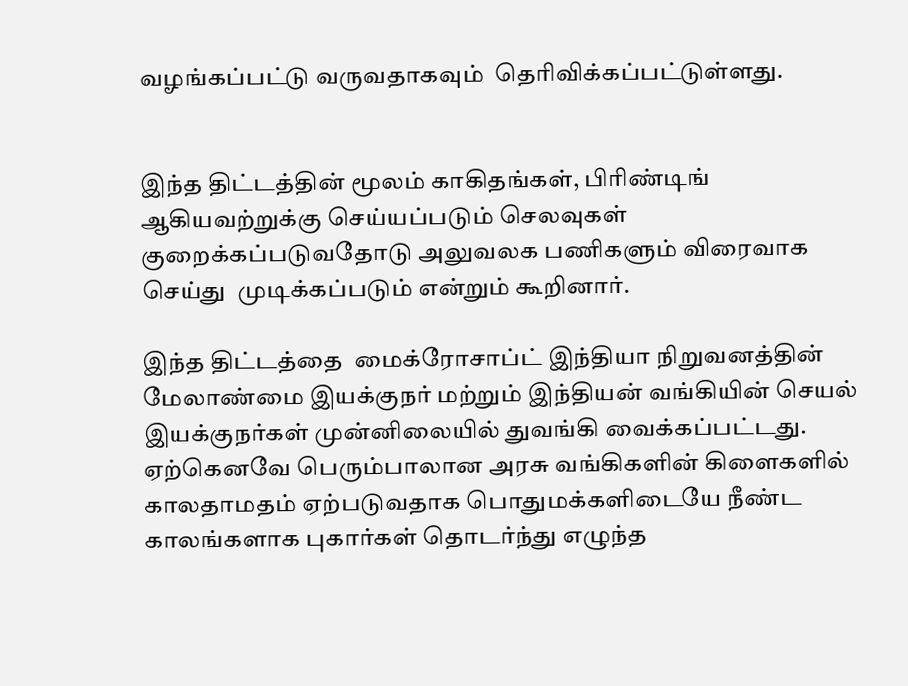வழங்கப்பட்டு வருவதாகவும்  தெரிவிக்கப்பட்டுள்ளது.


இந்த திட்டத்தின் மூலம் காகிதங்கள், பிரிண்டிங் ஆகியவற்றுக்கு செய்யப்படும் செலவுகள் குறைக்கப்படுவதோடு அலுவலக பணிகளும் விரைவாக செய்து  முடிக்கப்படும் என்றும் கூறினார்.

இந்த திட்டத்தை  மைக்ரோசாப்ட் இந்தியா நிறுவனத்தின் மேலாண்மை இயக்குநர் மற்றும் இந்தியன் வங்கியின் செயல் இயக்குநர்கள் முன்னிலையில் துவங்கி வைக்கப்பட்டது.
ஏற்கெனவே பெரும்பாலான அரசு வங்கிகளின் கிளைகளில் காலதாமதம் ஏற்படுவதாக பொதுமக்களிடையே நீண்ட காலங்களாக புகார்கள் தொடர்ந்து எழுந்த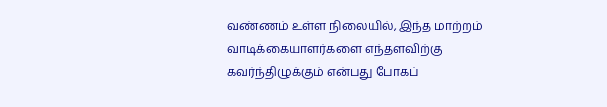வண்ணம் உள்ள நிலையில், இந்த மாற்றம் வாடிக்கையாளர்களை எந்தளவிற்கு கவர்ந்திழுக்கும் என்பது போகப்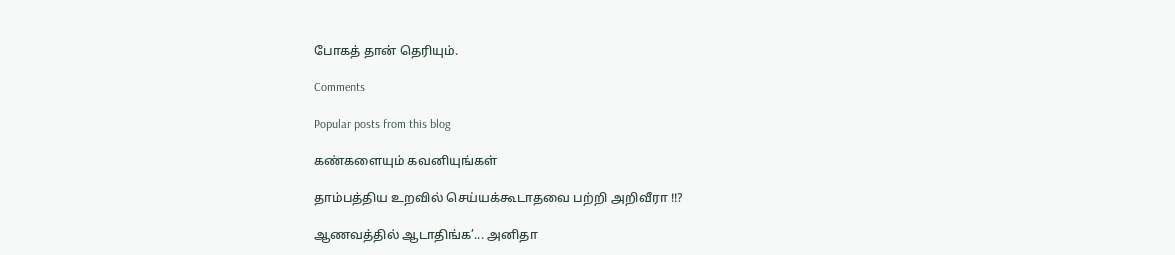போகத் தான் தெரியும்.

Comments

Popular posts from this blog

கண்களையும் கவனியுங்கள்

தாம்பத்திய உறவில் செய்யக்கூடாதவை பற்றி அறிவீரா !!?

ஆணவத்தில் ஆடாதிங்க’... அனிதா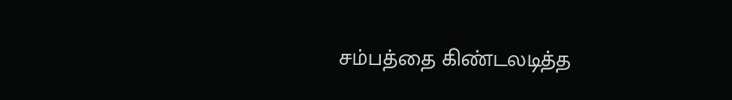சம்பத்தை கிண்டலடித்த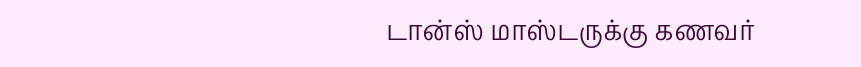டான்ஸ் மாஸ்டருக்கு கணவர்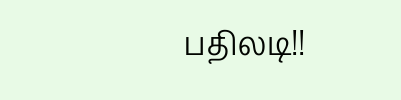பதிலடி!!